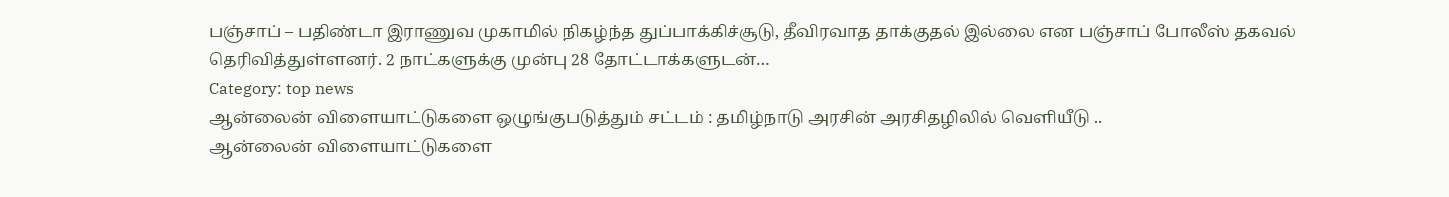பஞ்சாப் – பதிண்டா இராணுவ முகாமில் நிகழ்ந்த துப்பாக்கிச்சூடு, தீவிரவாத தாக்குதல் இல்லை என பஞ்சாப் போலீஸ் தகவல் தெரிவித்துள்ளனர். 2 நாட்களுக்கு முன்பு 28 தோட்டாக்களுடன்…
Category: top news
ஆன்லைன் விளையாட்டுகளை ஒழுங்குபடுத்தும் சட்டம் : தமிழ்நாடு அரசின் அரசிதழிலில் வெளியீடு ..
ஆன்லைன் விளையாட்டுகளை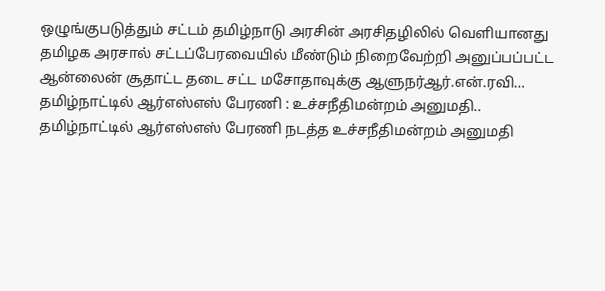ஒழுங்குபடுத்தும் சட்டம் தமிழ்நாடு அரசின் அரசிதழிலில் வெளியானது தமிழக அரசால் சட்டப்பேரவையில் மீண்டும் நிறைவேற்றி அனுப்பப்பட்ட ஆன்லைன் சூதாட்ட தடை சட்ட மசோதாவுக்கு ஆளுநர்ஆர்.என்.ரவி…
தமிழ்நாட்டில் ஆர்எஸ்எஸ் பேரணி : உச்சநீதிமன்றம் அனுமதி..
தமிழ்நாட்டில் ஆர்எஸ்எஸ் பேரணி நடத்த உச்சநீதிமன்றம் அனுமதி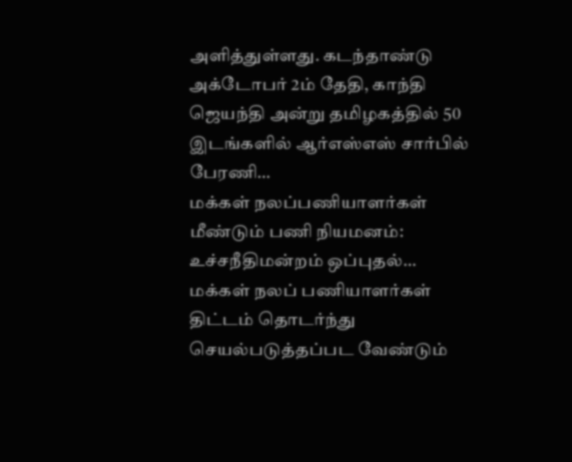அளித்துள்ளது. கடந்தாண்டு அக்டோபர் 2ம் தேதி, காந்தி ஜெயந்தி அன்று தமிழகத்தில் 50 இடங்களில் ஆர்எஸ்எஸ் சார்பில் பேரணி…
மக்கள் நலப்பணியாளர்கள் மீண்டும் பணி நியமனம்: உச்சநீதிமன்றம் ஒப்புதல்…
மக்கள் நலப் பணியாளர்கள் திட்டம் தொடர்ந்து செயல்படுத்தப்பட வேண்டும்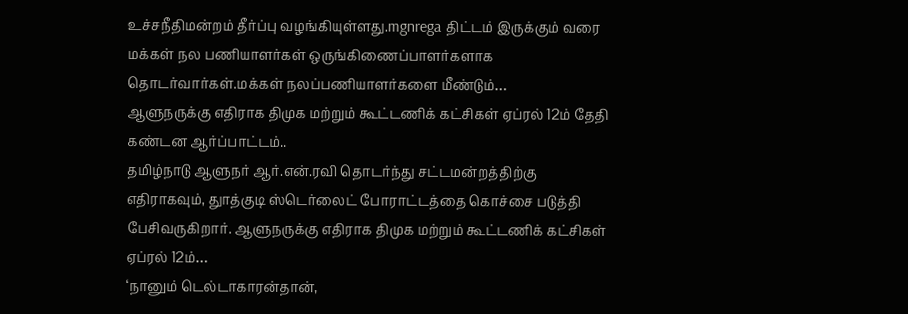உச்சநீதிமன்றம் தீர்ப்பு வழங்கியுள்ளது.mgnrega திட்டம் இருக்கும் வரை மக்கள் நல பணியாளர்கள் ஒருங்கிணைப்பாளர்களாக தொடர்வார்கள்.மக்கள் நலப்பணியாளர்களை மீண்டும்…
ஆளுநருக்கு எதிராக திமுக மற்றும் கூட்டணிக் கட்சிகள் ஏப்ரல் 12ம் தேதி கண்டன ஆர்ப்பாட்டம்..
தமிழ்நாடு ஆளுநர் ஆர்.என்.ரவி தொடர்ந்து சட்டமன்றத்திற்கு எதிராகவும், துாத்குடி ஸ்டெர்லைட் போராட்டத்தை கொச்சை படுத்தி பேசிவருகிறார். ஆளுநருக்கு எதிராக திமுக மற்றும் கூட்டணிக் கட்சிகள் ஏப்ரல் 12ம்…
‘நானும் டெல்டாகாரன்தான்,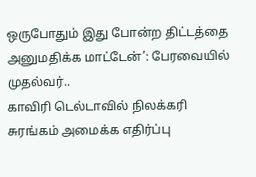ஒருபோதும் இது போன்ற திட்டத்தை அனுமதிக்க மாட்டேன்’: பேரவையில் முதல்வர்..
காவிரி டெல்டாவில் நிலக்கரி சுரங்கம் அமைக்க எதிர்ப்பு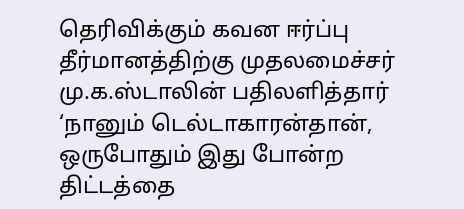தெரிவிக்கும் கவன ஈர்ப்பு தீர்மானத்திற்கு முதலமைச்சர் மு.க.ஸ்டாலின் பதிலளித்தார் ‘நானும் டெல்டாகாரன்தான், ஒருபோதும் இது போன்ற திட்டத்தை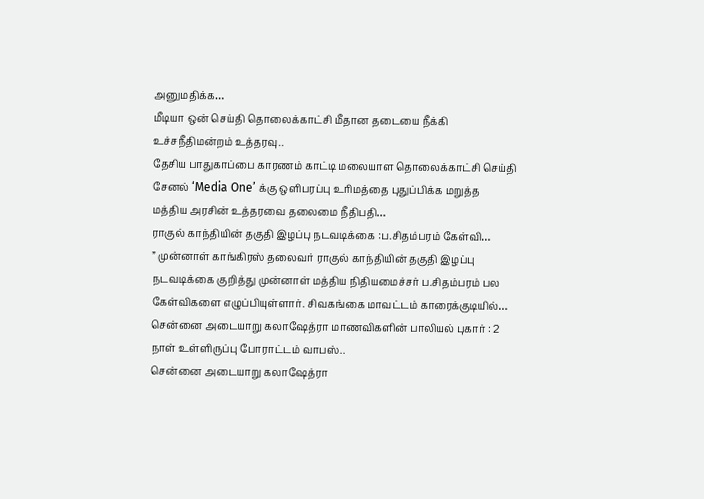அனுமதிக்க…
மீடியா ஒன் செய்தி தொலைக்காட்சி மீதான தடையை நீக்கி உச்சநீதிமன்றம் உத்தரவு..
தேசிய பாதுகாப்பை காரணம் காட்டி மலையாள தொலைக்காட்சி செய்தி சேனல் ‘Media One’ க்கு ஒளிபரப்பு உரிமத்தை புதுப்பிக்க மறுத்த மத்திய அரசின் உத்தரவை தலைமை நீதிபதி…
ராகுல் காந்தியின் தகுதி இழப்பு நடவடிக்கை :ப.சிதம்பரம் கேள்வி…
” முன்னாள் காங்கிரஸ் தலைவர் ராகுல் காந்தியின் தகுதி இழப்பு நடவடிக்கை குறித்து முன்னாள் மத்திய நிதியமைச்சர் ப.சிதம்பரம் பல கேள்விகளை எழுப்பியுள்ளார். சிவகங்கை மாவட்டம் காரைக்குடியில்…
சென்னை அடையாறு கலாஷேத்ரா மாணவிகளின் பாலியல் புகார் : 2 நாள் உள்ளிருப்பு போராட்டம் வாபஸ்..
சென்னை அடையாறு கலாஷேத்ரா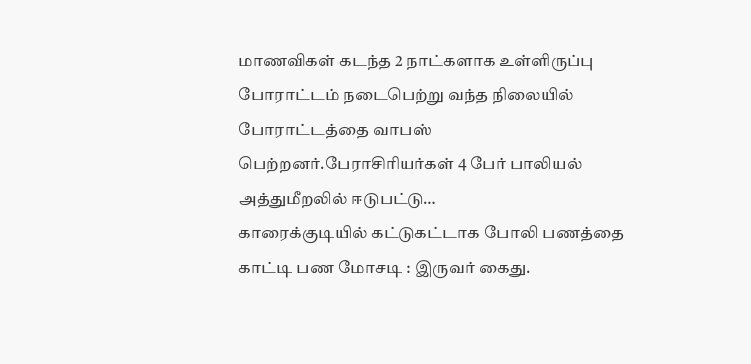மாணவிகள் கடந்த 2 நாட்களாக உள்ளிருப்பு போராட்டம் நடைபெற்று வந்த நிலையில் போராட்டத்தை வாபஸ் பெற்றனர்.பேராசிரியர்கள் 4 பேர் பாலியல் அத்துமீறலில் ஈடுபட்டு…
காரைக்குடியில் கட்டுகட்டாக போலி பணத்தை காட்டி பண மோசடி : இருவர் கைது.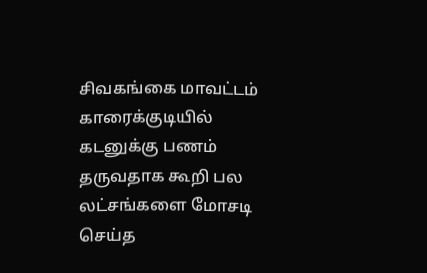சிவகங்கை மாவட்டம் காரைக்குடியில் கடனுக்கு பணம் தருவதாக கூறி பல லட்சங்களை மோசடி செய்த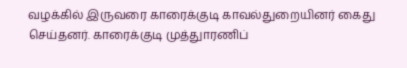வழக்கில் இருவரை காரைக்குடி காவல்துறையினர் கைது செய்தனர். காரைக்குடி முத்துாரணிப்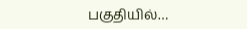பகுதியில்…